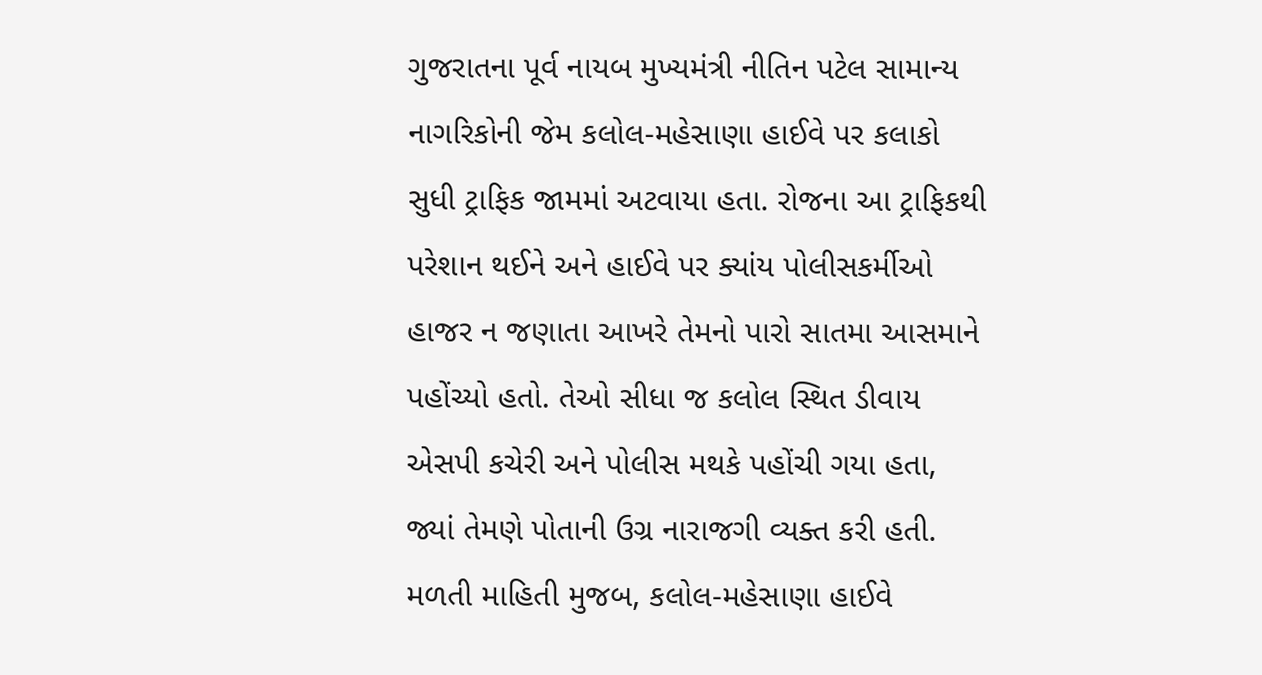ગુજરાતના પૂર્વ નાયબ મુખ્યમંત્રી નીતિન પટેલ સામાન્ય નાગરિકોની જેમ કલોલ-મહેસાણા હાઈવે પર કલાકો સુધી ટ્રાફિક જામમાં અટવાયા હતા. રોજના આ ટ્રાફિકથી પરેશાન થઈને અને હાઈવે પર ક્યાંય પોલીસકર્મીઓ હાજર ન જણાતા આખરે તેમનો પારો સાતમા આસમાને પહોંચ્યો હતો. તેઓ સીધા જ કલોલ સ્થિત ડીવાય એસપી કચેરી અને પોલીસ મથકે પહોંચી ગયા હતા, જ્યાં તેમણે પોતાની ઉગ્ર નારાજગી વ્યક્ત કરી હતી.
મળતી માહિતી મુજબ, કલોલ-મહેસાણા હાઈવે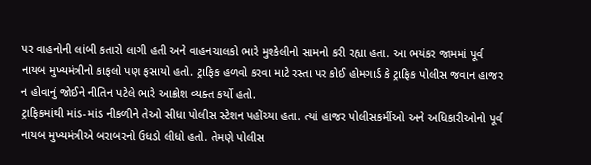પર વાહનોની લાંબી કતારો લાગી હતી અને વાહનચાલકો ભારે મુશ્કેલીનો સામનો કરી રહ્યા હતા. આ ભયંકર જામમાં પૂર્વ નાયબ મુખ્યમંત્રીનો કાફલો પણ ફસાયો હતો. ટ્રાફિક હળવો કરવા માટે રસ્તા પર કોઈ હોમગાર્ડ કે ટ્રાફિક પોલીસ જવાન હાજર ન હોવાનું જોઈને નીતિન પટેલે ભારે આક્રોશ વ્યક્ત કર્યો હતો.
ટ્રાફિકમાંથી માંડ-માંડ નીકળીને તેઓ સીધા પોલીસ સ્ટેશન પહોંચ્યા હતા. ત્યાં હાજર પોલીસકર્મીઓ અને અધિકારીઓનો પૂર્વ નાયબ મુખ્યમંત્રીએ બરાબરનો ઉધડો લીધો હતો. તેમણે પોલીસ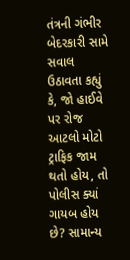તંત્રની ગંભીર બેદરકારી સામે સવાલ ઉઠાવતા કહ્યું કે, જો હાઈવે પર રોજ આટલો મોટો ટ્રાફિક જામ થતો હોય, તો પોલીસ ક્યાં ગાયબ હોય છે? સામાન્ય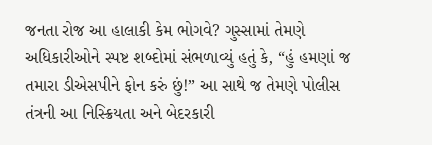જનતા રોજ આ હાલાકી કેમ ભોગવે? ગુસ્સામાં તેમણે અધિકારીઓને સ્પષ્ટ શબ્દોમાં સંભળાવ્યું હતું કે, “હું હમણાં જ તમારા ડીએસપીને ફોન કરું છું!” આ સાથે જ તેમણે પોલીસ તંત્રની આ નિસ્ક્રિયતા અને બેદરકારી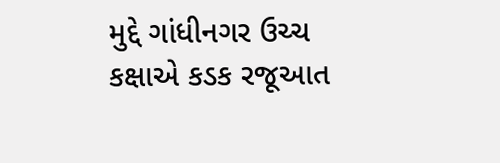મુદ્દે ગાંધીનગર ઉચ્ચ કક્ષાએ કડક રજૂઆત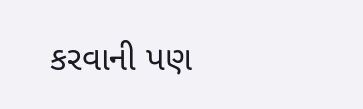કરવાની પણ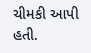ચીમકી આપી હતી.